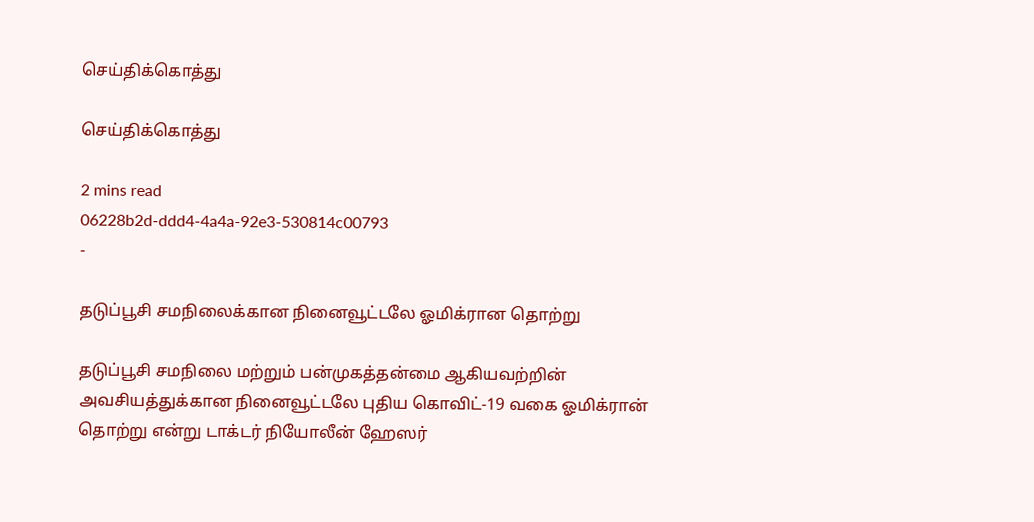செய்திக்கொத்து

செய்திக்கொத்து

2 mins read
06228b2d-ddd4-4a4a-92e3-530814c00793
-

தடுப்பூசி சமநிலைக்கான நினைவூட்டலே ஓமிக்ரான தொற்று

தடுப்பூசி சமநிலை மற்றும் பன்முகத்தன்மை ஆகியவற்றின் அவசியத்துக்கான நினைவூட்டலே புதிய கொவிட்-19 வகை ஓமிக்ரான் தொற்று என்று டாக்டர் நியோலீன் ஹேஸர்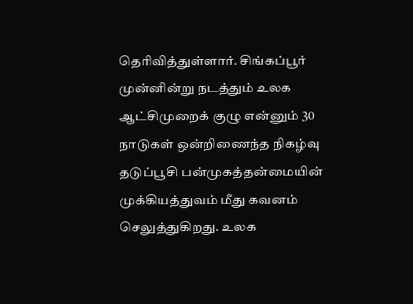தெரிவித்துள்ளார். சிங்கப்பூர் முன்னின்று நடத்தும் உலக ஆட்சிமுறைக் குழு என்னும் 30 நாடுகள் ஒன்றிணைந்த நிகழ்வு தடுப்பூசி பன்முகத்தன்மையின் முக்கியத்துவம் மீது கவனம் செலுத்துகிறது. உலக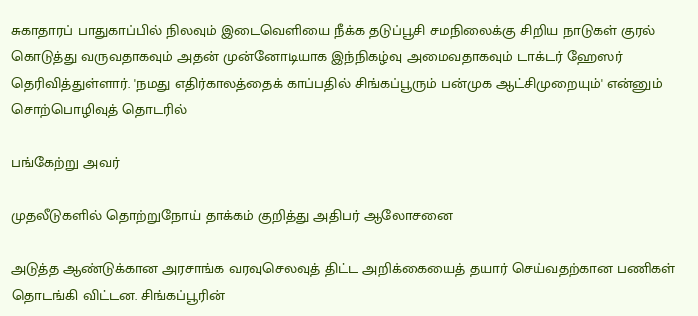சுகாதாரப் பாதுகாப்பில் நிலவும் இடைவெளியை நீக்க தடுப்பூசி சமநிலைக்கு சிறிய நாடுகள் குரல் கொடுத்து வருவதாகவும் அதன் முன்னோடியாக இந்நிகழ்வு அமைவதாகவும் டாக்டர் ஹேஸர் தெரிவித்துள்ளார். 'நமது எதிர்காலத்தைக் காப்பதில் சிங்கப்பூரும் பன்முக ஆட்சிமுறையும்' என்னும் சொற்பொழிவுத் தொடரில்

பங்கேற்று அவர்

முதலீடுகளில் தொற்றுநோய் தாக்கம் குறித்து அதிபர் ஆலோசனை

அடுத்த ஆண்டுக்கான அரசாங்க வரவுசெலவுத் திட்ட அறிக்கையைத் தயார் செய்வதற்கான பணிகள் தொடங்கி விட்டன. சிங்கப்பூரின்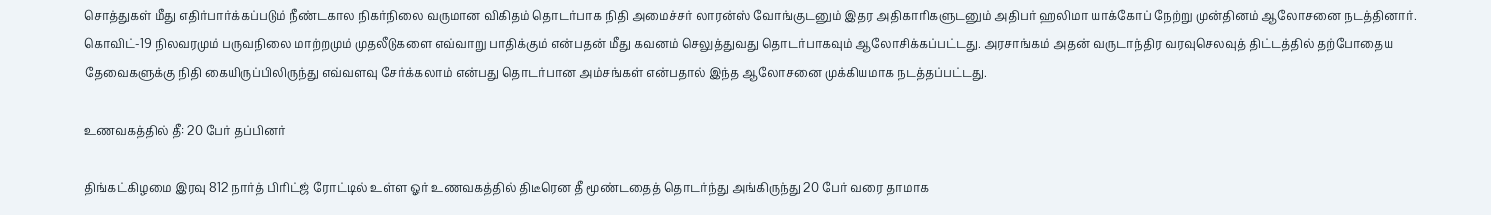சொத்துகள் மீது எதிர்பார்க்கப்படும் நீண்டகால நிகர்நிலை வருமான விகிதம் தொடர்பாக நிதி அமைச்சர் லாரன்ஸ் வோங்குடனும் இதர அதிகாரிகளுடனும் அதிபர் ஹலிமா யாக்கோப் நேற்று முன்தினம் ஆலோசனை நடத்தினார். கொவிட்-19 நிலவரமும் பருவநிலை மாற்றமும் முதலீடுகளை எவ்வாறு பாதிக்கும் என்பதன் மீது கவனம் செலுத்துவது தொடர்பாகவும் ஆலோசிக்கப்பட்டது. அரசாங்கம் அதன் வருடாந்திர வரவுசெலவுத் திட்டத்தில் தற்போதைய தேவைகளுக்கு நிதி கையிருப்பிலிருந்து எவ்வளவு சேர்க்கலாம் என்பது தொடர்பான அம்சங்கள் என்பதால் இந்த ஆலோசனை முக்கியமாக நடத்தப்பட்டது.

உணவகத்தில் தீ: 20 பேர் தப்பினர்

திங்கட்கிழமை இரவு 812 நார்த் பிரிட்ஜ் ரோட்டில் உள்ள ஓர் உணவகத்தில் திடீரென தீ மூண்டதைத் தொடர்ந்து அங்கிருந்து 20 பேர் வரை தாமாக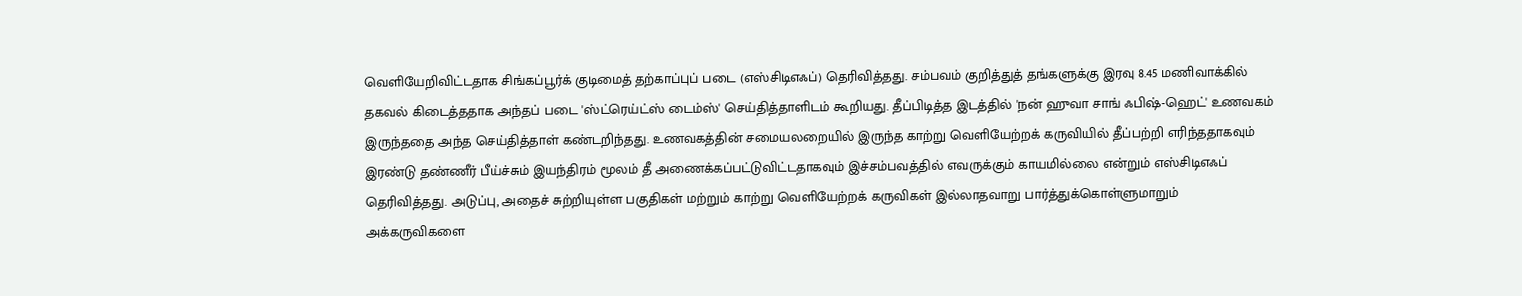வெளியேறிவிட்டதாக சிங்கப்பூர்க் குடிமைத் தற்காப்புப் படை (எஸ்சிடிஎஃப்) தெரிவித்தது. சம்பவம் குறித்துத் தங்களுக்கு இரவு 8.45 மணிவாக்கில் தகவல் கிடைத்ததாக அந்தப் படை 'ஸ்ட்ரெய்ட்ஸ் டைம்ஸ்' செய்தித்தாளிடம் கூறியது. தீப்பிடித்த இடத்தில் 'நன் ஹுவா சாங் ஃபிஷ்-ஹெட்' உணவகம் இருந்ததை அந்த செய்தித்தாள் கண்டறிந்தது. உணவகத்தின் சமையலறையில் இருந்த காற்று வெளியேற்றக் கருவியில் தீப்பற்றி எரிந்ததாகவும் இரண்டு தண்ணீர் பீய்ச்சும் இயந்திரம் மூலம் தீ அணைக்கப்பட்டுவிட்டதாகவும் இச்சம்பவத்தில் எவருக்கும் காயமில்லை என்றும் எஸ்சிடிஎஃப் தெரிவித்தது. அடுப்பு, அதைச் சுற்றியுள்ள பகுதிகள் மற்றும் காற்று வெளியேற்றக் கருவிகள் இல்லாதவாறு பார்த்துக்கொள்ளுமாறும் அக்கருவிகளை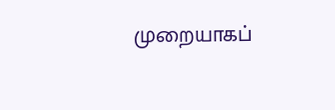முறையாகப்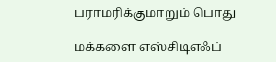பராமரிக்குமாறும் பொது

மக்களை எஸ்சிடிஎஃப்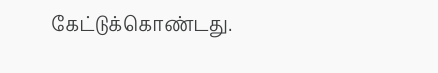கேட்டுக்கொண்டது.